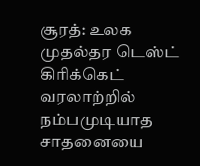சூரத்: உலக முதல்தர டெஸ்ட் கிரிக்கெட் வரலாற்றில் நம்பமுடியாத சாதனையை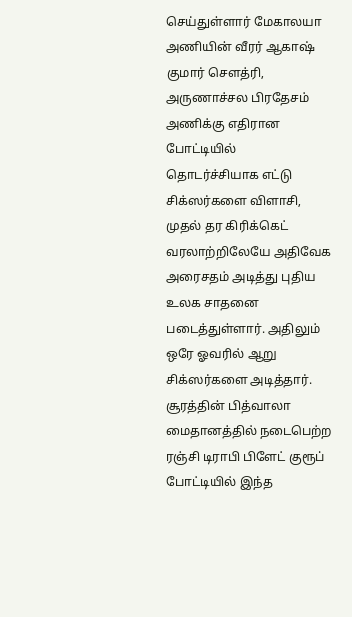செய்துள்ளார் மேகாலயா அணியின் வீரர் ஆகாஷ் குமார் சௌத்ரி, அருணாச்சல பிரதேசம் அணிக்கு எதிரான போட்டியில் தொடர்ச்சியாக எட்டு சிக்ஸர்களை விளாசி, முதல் தர கிரிக்கெட் வரலாற்றிலேயே அதிவேக அரைசதம் அடித்து புதிய உலக சாதனை படைத்துள்ளார். அதிலும் ஒரே ஓவரில் ஆறு சிக்ஸர்களை அடித்தார்.
சூரத்தின் பித்வாலா மைதானத்தில் நடைபெற்ற ரஞ்சி டிராபி பிளேட் குரூப் போட்டியில் இந்த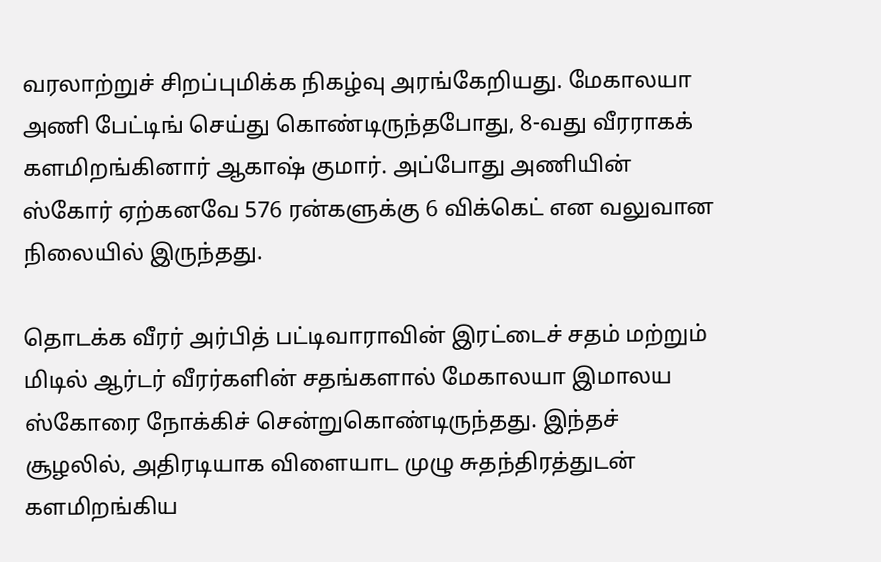வரலாற்றுச் சிறப்புமிக்க நிகழ்வு அரங்கேறியது. மேகாலயா அணி பேட்டிங் செய்து கொண்டிருந்தபோது, 8-வது வீரராகக் களமிறங்கினார் ஆகாஷ் குமார். அப்போது அணியின் ஸ்கோர் ஏற்கனவே 576 ரன்களுக்கு 6 விக்கெட் என வலுவான நிலையில் இருந்தது.

தொடக்க வீரர் அர்பித் பட்டிவாராவின் இரட்டைச் சதம் மற்றும் மிடில் ஆர்டர் வீரர்களின் சதங்களால் மேகாலயா இமாலய ஸ்கோரை நோக்கிச் சென்றுகொண்டிருந்தது. இந்தச் சூழலில், அதிரடியாக விளையாட முழு சுதந்திரத்துடன் களமிறங்கிய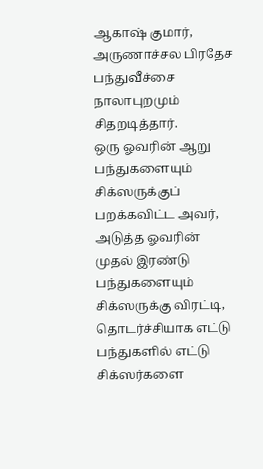ஆகாஷ் குமார், அருணாச்சல பிரதேச பந்துவீச்சை நாலாபுறமும் சிதறடித்தார்.
ஒரு ஓவரின் ஆறு பந்துகளையும் சிக்ஸருக்குப் பறக்கவிட்ட அவர், அடுத்த ஓவரின் முதல் இரண்டு பந்துகளையும் சிக்ஸருக்கு விரட்டி, தொடர்ச்சியாக எட்டு பந்துகளில் எட்டு சிக்ஸர்களை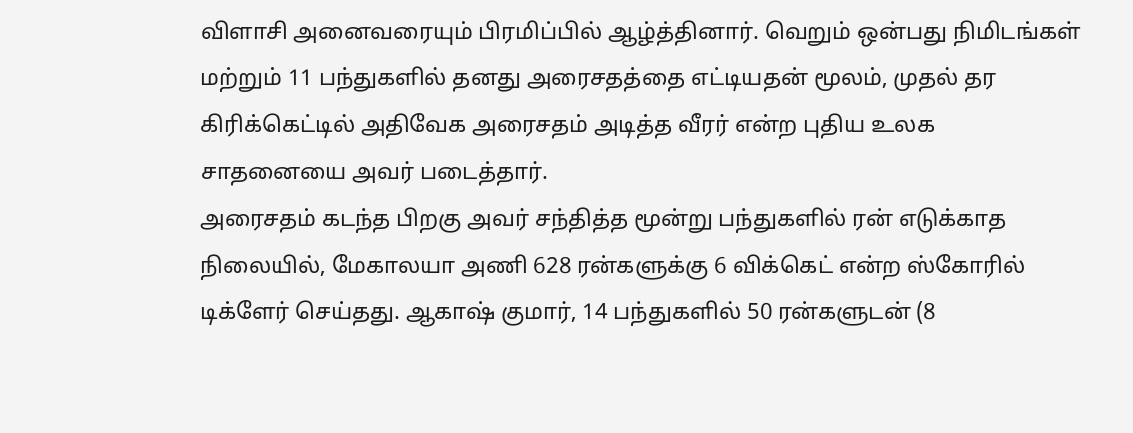விளாசி அனைவரையும் பிரமிப்பில் ஆழ்த்தினார். வெறும் ஒன்பது நிமிடங்கள் மற்றும் 11 பந்துகளில் தனது அரைசதத்தை எட்டியதன் மூலம், முதல் தர கிரிக்கெட்டில் அதிவேக அரைசதம் அடித்த வீரர் என்ற புதிய உலக சாதனையை அவர் படைத்தார்.
அரைசதம் கடந்த பிறகு அவர் சந்தித்த மூன்று பந்துகளில் ரன் எடுக்காத நிலையில், மேகாலயா அணி 628 ரன்களுக்கு 6 விக்கெட் என்ற ஸ்கோரில் டிக்ளேர் செய்தது. ஆகாஷ் குமார், 14 பந்துகளில் 50 ரன்களுடன் (8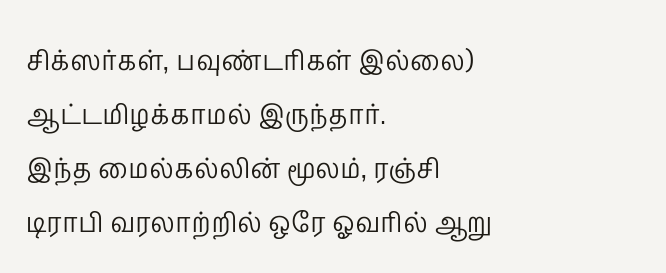சிக்ஸர்கள், பவுண்டரிகள் இல்லை) ஆட்டமிழக்காமல் இருந்தார்.
இந்த மைல்கல்லின் மூலம், ரஞ்சி டிராபி வரலாற்றில் ஒரே ஓவரில் ஆறு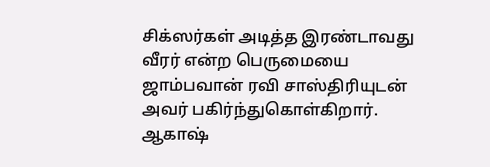சிக்ஸர்கள் அடித்த இரண்டாவது வீரர் என்ற பெருமையை ஜாம்பவான் ரவி சாஸ்திரியுடன் அவர் பகிர்ந்துகொள்கிறார். ஆகாஷ்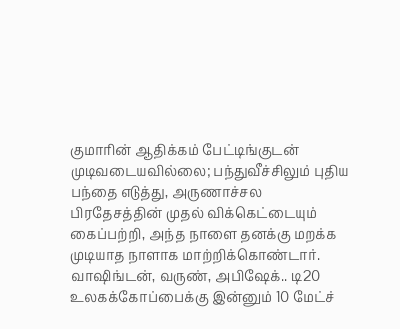குமாரின் ஆதிக்கம் பேட்டிங்குடன் முடிவடையவில்லை; பந்துவீச்சிலும் புதிய பந்தை எடுத்து, அருணாச்சல பிரதேசத்தின் முதல் விக்கெட்டையும் கைப்பற்றி, அந்த நாளை தனக்கு மறக்க முடியாத நாளாக மாற்றிக்கொண்டார்.
வாஷிங்டன், வருண், அபிஷேக்.. டி20 உலகக்கோப்பைக்கு இன்னும் 10 மேட்ச்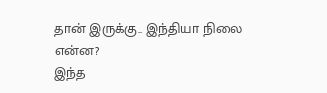தான் இருக்கு.. இந்தியா நிலை என்ன?
இந்த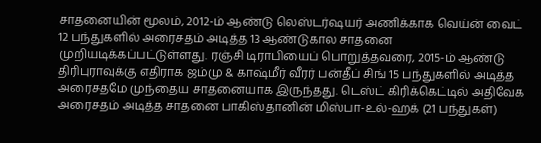சாதனையின் மூலம், 2012-ம் ஆண்டு லெஸ்டர்ஷயர் அணிக்காக வெய்ன் வைட் 12 பந்துகளில் அரைசதம் அடித்த 13 ஆண்டுகால சாதனை முறியடிக்கப்பட்டுள்ளது. ரஞ்சி டிராபியைப் பொறுத்தவரை, 2015-ம் ஆண்டு திரிபுராவுக்கு எதிராக ஜம்மு & காஷ்மீர் வீரர் பன்தீப் சிங் 15 பந்துகளில் அடித்த அரைசதமே முந்தைய சாதனையாக இருந்தது. டெஸ்ட் கிரிக்கெட்டில் அதிவேக அரைசதம் அடித்த சாதனை பாகிஸ்தானின் மிஸ்பா-உல்-ஹக் (21 பந்துகள்)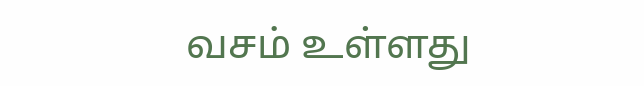வசம் உள்ளது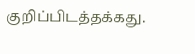குறிப்பிடத்தக்கது.